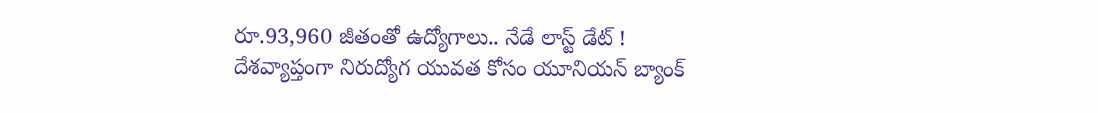రూ.93,960 జీతంతో ఉద్యోగాలు.. నేడే లాస్ట్ డేట్ !
దేశవ్యాప్తంగా నిరుద్యోగ యువత కోసం యూనియన్ బ్యాంక్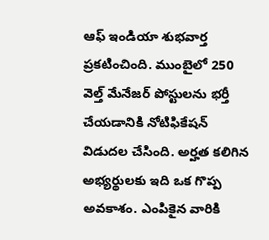ఆఫ్ ఇండియా శుభవార్త ప్రకటించింది. ముంబైలో 250 వెల్త్ మేనేజర్ పోస్టులను భర్తీ చేయడానికి నోటిఫికేషన్ విడుదల చేసింది. అర్హత కలిగిన అభ్యర్థులకు ఇది ఒక గొప్ప అవకాశం. ఎంపికైన వారికి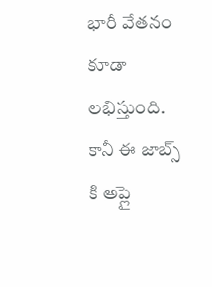భారీ వేతనం కూడా లభిస్తుంది. కానీ ఈ జాబ్స్ కి అప్లై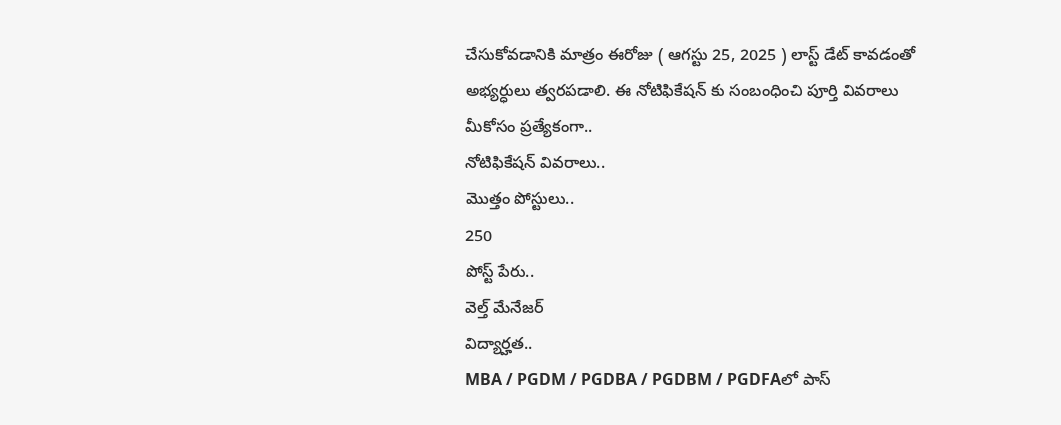చేసుకోవడానికి మాత్రం ఈరోజు ( ఆగస్టు 25, 2025 ) లాస్ట్ డేట్ కావడంతో అభ్యర్ధులు త్వరపడాలి. ఈ నోటిఫికేషన్ కు సంబంధించి పూర్తి వివరాలు మీకోసం ప్రత్యేకంగా..
నోటిఫికేషన్ వివరాలు..
మొత్తం పోస్టులు..
250
పోస్ట్ పేరు..
వెల్త్ మేనేజర్
విద్యార్హత..
MBA / PGDM / PGDBA / PGDBM / PGDFAలో పాస్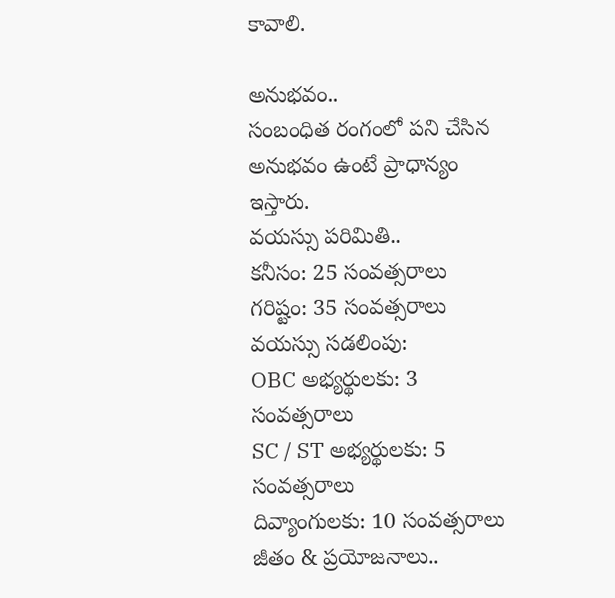కావాలి.

అనుభవం..
సంబంధిత రంగంలో పని చేసిన అనుభవం ఉంటే ప్రాధాన్యం ఇస్తారు.
వయస్సు పరిమితి..
కనీసం: 25 సంవత్సరాలు
గరిష్టం: 35 సంవత్సరాలు
వయస్సు సడలింపు:
OBC అభ్యర్థులకు: 3 సంవత్సరాలు
SC / ST అభ్యర్థులకు: 5 సంవత్సరాలు
దివ్యాంగులకు: 10 సంవత్సరాలు
జీతం & ప్రయోజనాలు..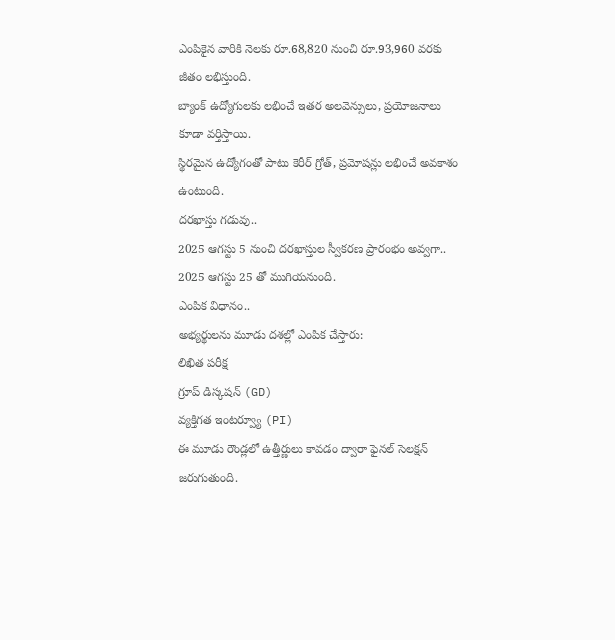ఎంపికైన వారికి నెలకు రూ.68,820 నుంచి రూ.93,960 వరకు జీతం లభిస్తుంది.
బ్యాంక్ ఉద్యోగులకు లభించే ఇతర అలవెన్సులు, ప్రయోజనాలు కూడా వర్తిస్తాయి.
స్థిరమైన ఉద్యోగంతో పాటు కెరీర్ గ్రోత్, ప్రమోషన్లు లభించే అవకాశం ఉంటుంది.
దరఖాస్తు గడువు..
2025 ఆగస్టు 5 నుంచి దరఖాస్తుల స్వీకరణ ప్రారంభం అవ్వగా.. 2025 ఆగస్టు 25 తో ముగియనుంది.
ఎంపిక విధానం..
అభ్యర్థులను మూడు దశల్లో ఎంపిక చేస్తారు:
లిఖిత పరీక్ష
గ్రూప్ డిస్కషన్ (GD)
వ్యక్తిగత ఇంటర్వ్యూ (PI)
ఈ మూడు రౌండ్లలో ఉత్తీర్ణులు కావడం ద్వారా ఫైనల్ సెలక్షన్ జరుగుతుంది.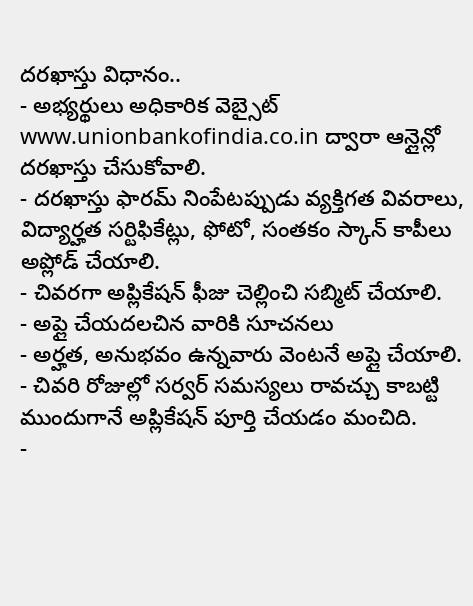దరఖాస్తు విధానం..
- అభ్యర్థులు అధికారిక వెబ్సైట్ www.unionbankofindia.co.in ద్వారా ఆన్లైన్లో దరఖాస్తు చేసుకోవాలి.
- దరఖాస్తు ఫారమ్ నింపేటప్పుడు వ్యక్తిగత వివరాలు, విద్యార్హత సర్టిఫికేట్లు, ఫోటో, సంతకం స్కాన్ కాపీలు అప్లోడ్ చేయాలి.
- చివరగా అప్లికేషన్ ఫీజు చెల్లించి సబ్మిట్ చేయాలి.
- అప్లై చేయదలచిన వారికి సూచనలు
- అర్హత, అనుభవం ఉన్నవారు వెంటనే అప్లై చేయాలి.
- చివరి రోజుల్లో సర్వర్ సమస్యలు రావచ్చు కాబట్టి ముందుగానే అప్లికేషన్ పూర్తి చేయడం మంచిది.
-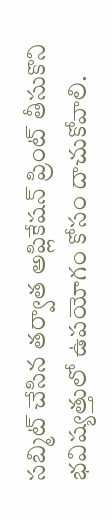సబ్మిట్ చేసిన తర్వాత అప్లికేషన్ ప్రింట్ తీసుకొని భవిష్యత్తులో ఉపయోగం కోసం దాచుకోవాలి.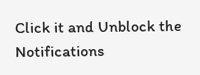Click it and Unblock the Notifications